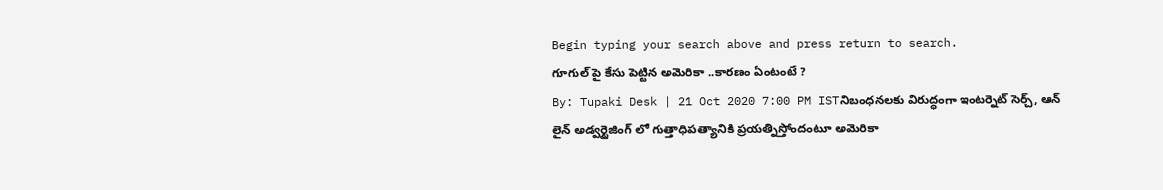Begin typing your search above and press return to search.
గూగుల్ పై కేసు పెట్టిన అమెరికా ..కారణం ఏంటంటే ?
By: Tupaki Desk | 21 Oct 2020 7:00 PM ISTనిబంధనలకు విరుద్ధంగా ఇంటర్నెట్ సెర్చ్, ఆన్ లైన్ అడ్వర్టైజింగ్ లో గుత్తాధిపత్యానికి ప్రయత్నిస్తోందంటూ అమెరికా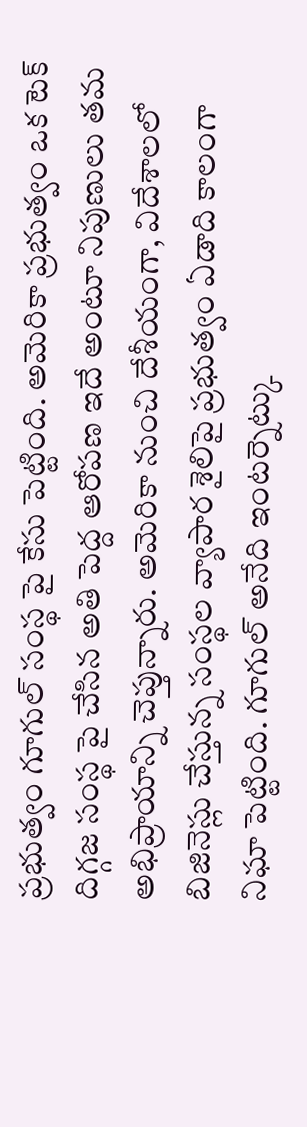ప్రభుత్వం గూగుల్ సంస్థ పై కేసు పెట్టింది. అమెరికా ప్రభుత్వం ఒక టెక్ దిగ్గజ సంస్థ పై చేసిన అతి పెద్ద ఆరోపణ ఇదే అంటూ నిపుణులు తమ అభిప్రాయాన్ని చెప్తున్నారు. అమెరికా నుంచి దేశీయంగా, విదేశాలలో బిజినెస్లు చేస్తున్న సంస్థల వ్యాపార శైలిపై ప్రభుత్వం ఏడాది కాలంగా నిఘా పెట్టింది. గూగుల్ అనేది ఇంటర్నెట్కు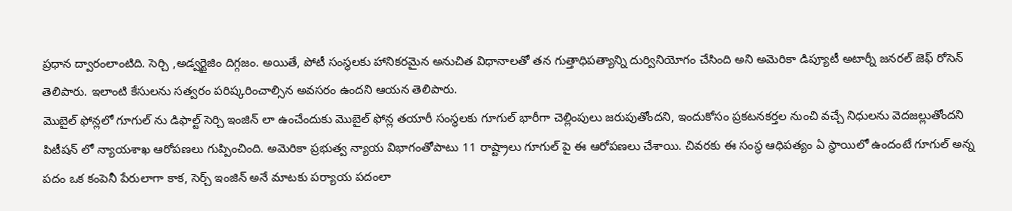ప్రధాన ద్వారంలాంటిది. సెర్చి ,అడ్వర్టైజిం దిగ్గజం. అయితే, పోటీ సంస్థలకు హానికరమైన అనుచిత విధానాలతో తన గుత్తాధిపత్యాన్ని దుర్వినియోగం చేసింది అని అమెరికా డిప్యూటీ అటార్నీ జనరల్ జెఫ్ రోసెన్ తెలిపారు. ఇలాంటి కేసులను సత్వరం పరిష్కరించాల్సిన అవసరం ఉందని ఆయన తెలిపారు.
మొబైల్ ఫోన్లలో గూగుల్ ను డిఫాల్ట్ సెర్చి ఇంజిన్ లా ఉంచేందుకు మొబైల్ ఫోన్ల తయారీ సంస్థలకు గూగుల్ భారీగా చెల్లింపులు జరుపుతోందని, ఇందుకోసం ప్రకటనకర్తల నుంచి వచ్చే నిధులను వెదజల్లుతోందని పిటీషన్ లో న్యాయశాఖ ఆరోపణలు గుప్పించింది. అమెరికా ప్రభుత్వ న్యాయ విభాగంతోపాటు 11 రాష్ట్రాలు గూగుల్ పై ఈ ఆరోపణలు చేశాయి. చివరకు ఈ సంస్థ ఆధిపత్యం ఏ స్థాయిలో ఉందంటే గూగుల్ అన్న పదం ఒక కంపెనీ పేరులాగా కాక, సెర్చ్ ఇంజిన్ అనే మాటకు పర్యాయ పదంలా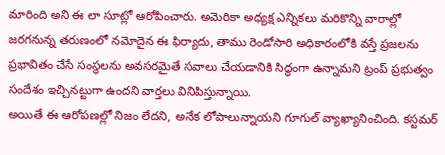మారింది అని ఈ లా సూట్లో ఆరోపించారు. అమెరికా అధ్యక్ష ఎన్నికలు మరికొన్ని వారాల్లో జరగనున్న తరుణంలో నమోదైన ఈ ఫిర్యాదు, తాము రెండోసారి అధికారంలోకి వస్తే ప్రజలను ప్రభావితం చేసే సంస్థలను అవసరమైతే సవాలు చేయడానికి సిద్ధంగా ఉన్నామని ట్రంప్ ప్రభుత్వం సందేశం ఇచ్చినట్టుగా ఉందని వార్తలు వినిపిస్తున్నాయి.
అయితే ఈ ఆరోపణల్లో నిజం లేదని, అనేక లోపాలున్నాయని గూగుల్ వ్యాఖ్యానించింది. కస్టమర్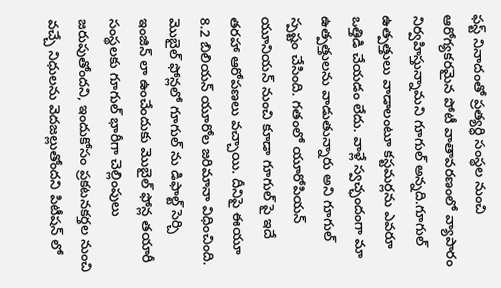ఫస్ట్ నినాదంతో ప్రత్యర్ధి సంస్థల నుంచి ఆరోగ్యకరమైన పోటీ వాతావరణంలో వ్యాపారం నిర్వహిస్తున్నామని గూగుల్ అన్నది.గూగుల్ ఉత్పత్తులు వాడాలంటూ కస్టమర్లను ఎవరూ ఒత్తిడి చేయడం లేదు. వాళ్లే స్వచ్ఛందంగా మా ఉత్పత్తులను వాడుతున్నారు అని గూగుల్ స్పష్టం చేసింది. గతంలో యూరోపియన్ యూనియన్ నుంచి కూడా గూగుల్ పై ఇదే తరహా ఆరోపణలు వచ్చాయి. దీనిపై ఈయూ 8.2 బిలియన్ యూరోల జరిమానా విధించింది.
మొబైల్ ఫోన్లలో గూగుల్ ను డిఫాల్ట్ సెర్చి ఇంజిన్ లా ఉంచేందుకు మొబైల్ ఫోన్ల తయారీ సంస్థలకు గూగుల్ భారీగా చెల్లింపులు జరుపుతోందని, ఇందుకోసం ప్రకటనకర్తల నుంచి వచ్చే నిధులను వెదజల్లుతోందని పిటీషన్ లో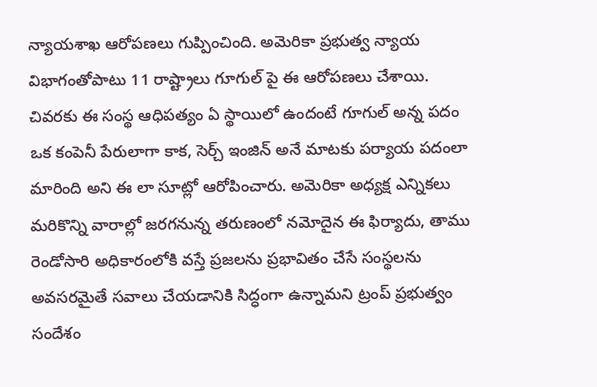న్యాయశాఖ ఆరోపణలు గుప్పించింది. అమెరికా ప్రభుత్వ న్యాయ విభాగంతోపాటు 11 రాష్ట్రాలు గూగుల్ పై ఈ ఆరోపణలు చేశాయి. చివరకు ఈ సంస్థ ఆధిపత్యం ఏ స్థాయిలో ఉందంటే గూగుల్ అన్న పదం ఒక కంపెనీ పేరులాగా కాక, సెర్చ్ ఇంజిన్ అనే మాటకు పర్యాయ పదంలా మారింది అని ఈ లా సూట్లో ఆరోపించారు. అమెరికా అధ్యక్ష ఎన్నికలు మరికొన్ని వారాల్లో జరగనున్న తరుణంలో నమోదైన ఈ ఫిర్యాదు, తాము రెండోసారి అధికారంలోకి వస్తే ప్రజలను ప్రభావితం చేసే సంస్థలను అవసరమైతే సవాలు చేయడానికి సిద్ధంగా ఉన్నామని ట్రంప్ ప్రభుత్వం సందేశం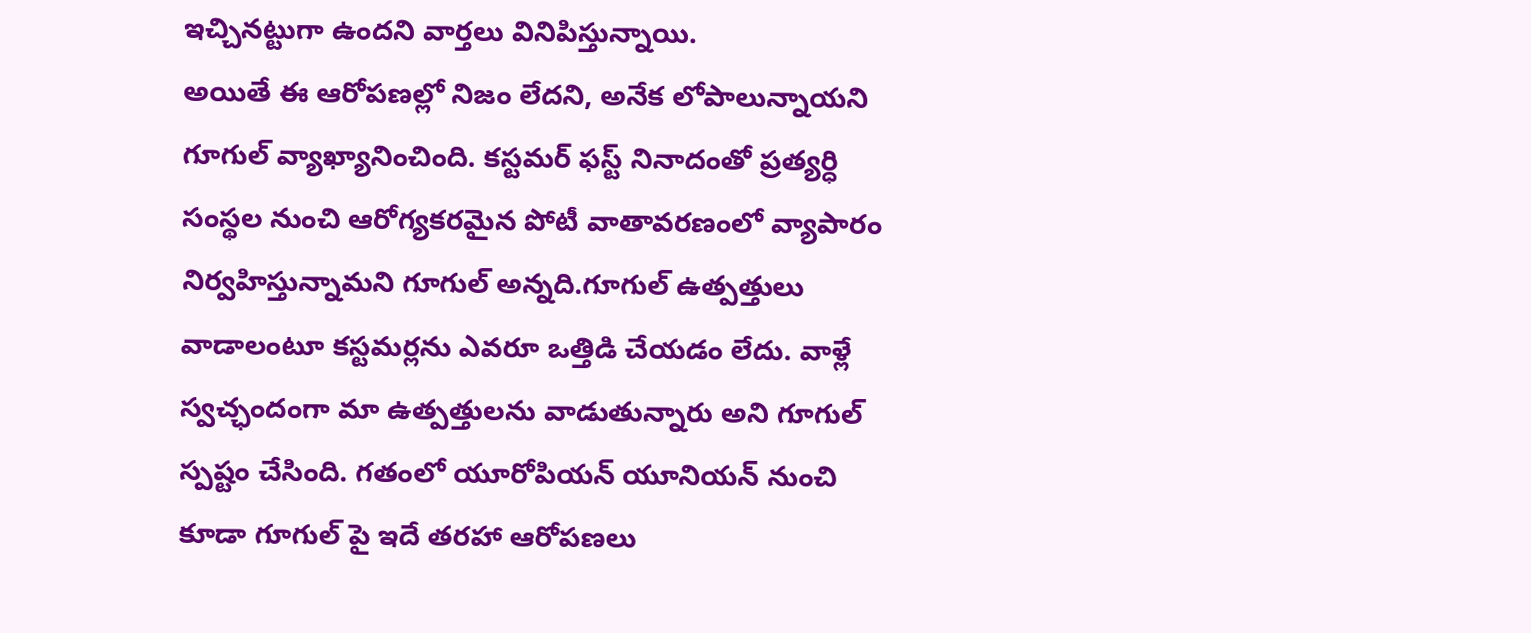ఇచ్చినట్టుగా ఉందని వార్తలు వినిపిస్తున్నాయి.
అయితే ఈ ఆరోపణల్లో నిజం లేదని, అనేక లోపాలున్నాయని గూగుల్ వ్యాఖ్యానించింది. కస్టమర్ ఫస్ట్ నినాదంతో ప్రత్యర్ధి సంస్థల నుంచి ఆరోగ్యకరమైన పోటీ వాతావరణంలో వ్యాపారం నిర్వహిస్తున్నామని గూగుల్ అన్నది.గూగుల్ ఉత్పత్తులు వాడాలంటూ కస్టమర్లను ఎవరూ ఒత్తిడి చేయడం లేదు. వాళ్లే స్వచ్ఛందంగా మా ఉత్పత్తులను వాడుతున్నారు అని గూగుల్ స్పష్టం చేసింది. గతంలో యూరోపియన్ యూనియన్ నుంచి కూడా గూగుల్ పై ఇదే తరహా ఆరోపణలు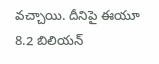వచ్చాయి. దీనిపై ఈయూ 8.2 బిలియన్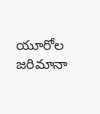యూరోల జరిమానా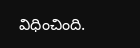విధించింది.